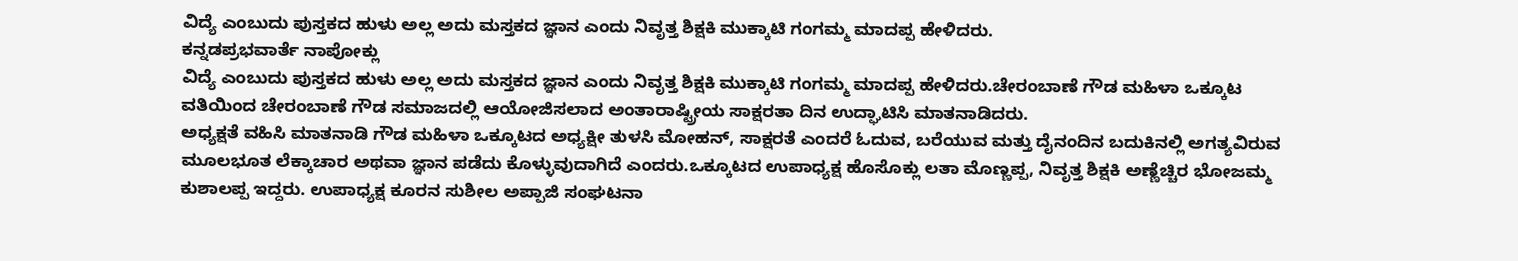ವಿದ್ಯೆ ಎಂಬುದು ಪುಸ್ತಕದ ಹುಳು ಅಲ್ಲ ಅದು ಮಸ್ತಕದ ಜ್ಞಾನ ಎಂದು ನಿವೃತ್ತ ಶಿಕ್ಷಕಿ ಮುಕ್ಕಾಟಿ ಗಂಗಮ್ಮ ಮಾದಪ್ಪ ಹೇಳಿದರು.
ಕನ್ನಡಪ್ರಭವಾರ್ತೆ ನಾಪೋಕ್ಲು
ವಿದ್ಯೆ ಎಂಬುದು ಪುಸ್ತಕದ ಹುಳು ಅಲ್ಲ ಅದು ಮಸ್ತಕದ ಜ್ಞಾನ ಎಂದು ನಿವೃತ್ತ ಶಿಕ್ಷಕಿ ಮುಕ್ಕಾಟಿ ಗಂಗಮ್ಮ ಮಾದಪ್ಪ ಹೇಳಿದರು.ಚೇರಂಬಾಣೆ ಗೌಡ ಮಹಿಳಾ ಒಕ್ಕೂಟ ವತಿಯಿಂದ ಚೇರಂಬಾಣೆ ಗೌಡ ಸಮಾಜದಲ್ಲಿ ಆಯೋಜಿಸಲಾದ ಅಂತಾರಾಷ್ಟ್ರೀಯ ಸಾಕ್ಷರತಾ ದಿನ ಉದ್ಘಾಟಿಸಿ ಮಾತನಾಡಿದರು.
ಅಧ್ಯಕ್ಷತೆ ವಹಿಸಿ ಮಾತನಾಡಿ ಗೌಡ ಮಹಿಳಾ ಒಕ್ಕೂಟದ ಅಧ್ಯಕ್ಷೀ ತುಳಸಿ ಮೋಹನ್, ಸಾಕ್ಷರತೆ ಎಂದರೆ ಓದುವ, ಬರೆಯುವ ಮತ್ತು ದೈನಂದಿನ ಬದುಕಿನಲ್ಲಿ ಅಗತ್ಯವಿರುವ ಮೂಲಭೂತ ಲೆಕ್ಕಾಚಾರ ಅಥವಾ ಜ್ಞಾನ ಪಡೆದು ಕೊಳ್ಳುವುದಾಗಿದೆ ಎಂದರು.ಒಕ್ಕೂಟದ ಉಪಾಧ್ಯಕ್ಷ ಹೊಸೊಕ್ಲು ಲತಾ ಮೊಣ್ಣಪ್ಪ, ನಿವೃತ್ತ ಶಿಕ್ಷಕಿ ಅಣ್ಣೆಚ್ಚಿರ ಭೋಜಮ್ಮ ಕುಶಾಲಪ್ಪ ಇದ್ದರು. ಉಪಾಧ್ಯಕ್ಷ ಕೂರನ ಸುಶೀಲ ಅಪ್ಪಾಜಿ ಸಂಘಟನಾ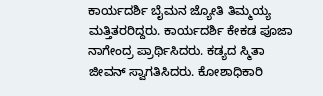ಕಾರ್ಯದರ್ಶಿ ಬೈಮನ ಜ್ಯೋತಿ ತಿಮ್ಮಯ್ಯ ಮತ್ತಿತರರಿದ್ದರು. ಕಾರ್ಯದರ್ಶಿ ಕೇಕಡ ಪೂಜಾ ನಾಗೇಂದ್ರ ಪ್ರಾರ್ಥಿಸಿದರು. ಕಡ್ಯದ ಸ್ಮಿತಾ ಜೀವನ್ ಸ್ವಾಗತಿಸಿದರು. ಕೋಶಾಧಿಕಾರಿ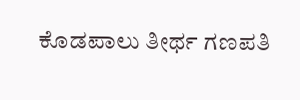ಕೊಡಪಾಲು ತೀರ್ಥ ಗಣಪತಿ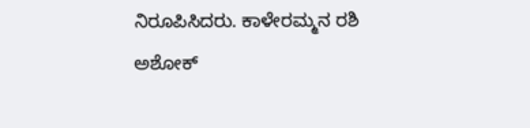ನಿರೂಪಿಸಿದರು. ಕಾಳೇರಮ್ಮನ ರಶಿ ಅಶೋಕ್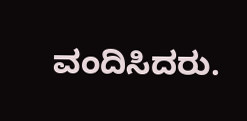ವಂದಿಸಿದರು.